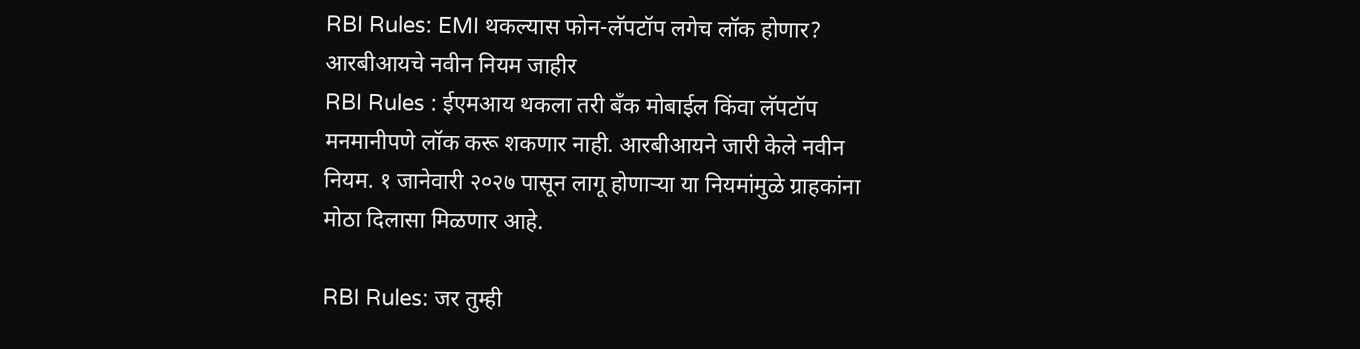RBI Rules: EMI थकल्यास फोन-लॅपटॉप लगेच लॉक होणार? आरबीआयचे नवीन नियम जाहीर
RBI Rules : ईएमआय थकला तरी बँक मोबाईल किंवा लॅपटॉप मनमानीपणे लॉक करू शकणार नाही. आरबीआयने जारी केले नवीन नियम. १ जानेवारी २०२७ पासून लागू होणाऱ्या या नियमांमुळे ग्राहकांना मोठा दिलासा मिळणार आहे.

RBI Rules: जर तुम्ही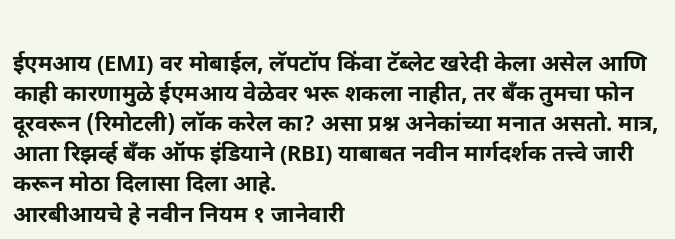ईएमआय (EMI) वर मोबाईल, लॅपटॉप किंवा टॅब्लेट खरेदी केला असेल आणि काही कारणामुळे ईएमआय वेळेवर भरू शकला नाहीत, तर बँक तुमचा फोन दूरवरून (रिमोटली) लॉक करेल का? असा प्रश्न अनेकांच्या मनात असतो. मात्र, आता रिझर्व्ह बँक ऑफ इंडियाने (RBI) याबाबत नवीन मार्गदर्शक तत्त्वे जारी करून मोठा दिलासा दिला आहे.
आरबीआयचे हे नवीन नियम १ जानेवारी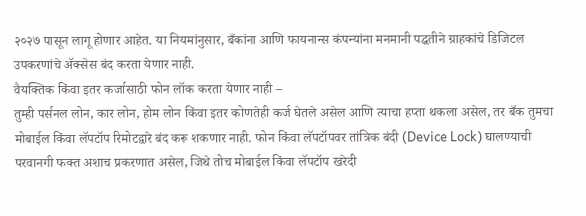२०२७ पासून लागू होणार आहेत. या नियमांनुसार, बँकांना आणि फायनान्स कंपन्यांना मनमानी पद्धतीने ग्राहकांचे डिजिटल उपकरणांचे ॲक्सेस बंद करता येणार नाही.
वैयक्तिक किंवा इतर कर्जासाठी फोन लॉक करता येणार नाही –
तुम्ही पर्सनल लोन, कार लोन, होम लोन किंवा इतर कोणतेही कर्ज घेतले असेल आणि त्याचा हप्ता थकला असेल, तर बँक तुमचा मोबाईल किंवा लॅपटॉप रिमोटद्वारे बंद करू शकणार नाही. फोन किंवा लॅपटॉपवर तांत्रिक बंदी (Device Lock) घालण्याची परवानगी फक्त अशाच प्रकरणात असेल, जिथे तोच मोबाईल किंवा लॅपटॉप खरेदी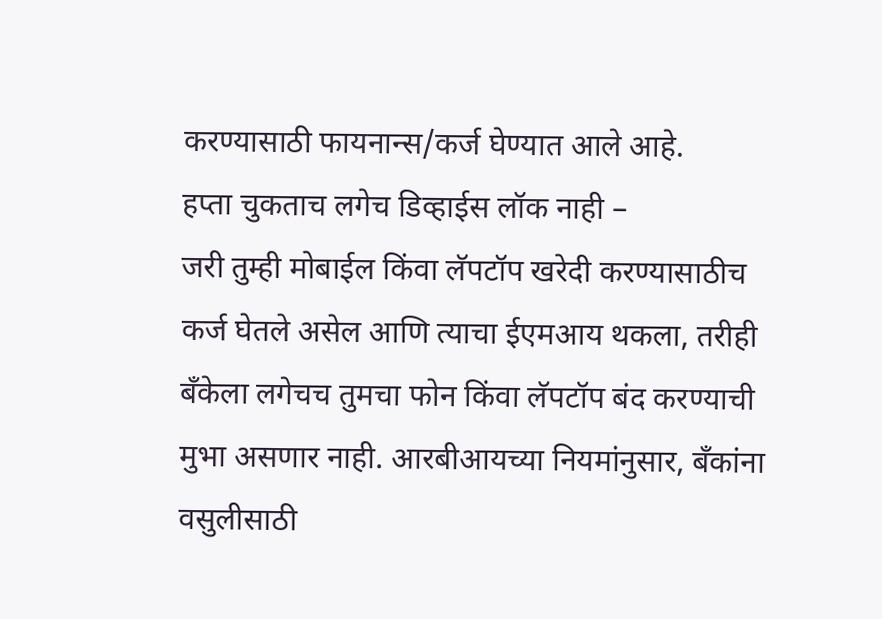करण्यासाठी फायनान्स/कर्ज घेण्यात आले आहे.
हप्ता चुकताच लगेच डिव्हाईस लॉक नाही –
जरी तुम्ही मोबाईल किंवा लॅपटॉप खरेदी करण्यासाठीच कर्ज घेतले असेल आणि त्याचा ईएमआय थकला, तरीही बँकेला लगेचच तुमचा फोन किंवा लॅपटॉप बंद करण्याची मुभा असणार नाही. आरबीआयच्या नियमांनुसार, बँकांना वसुलीसाठी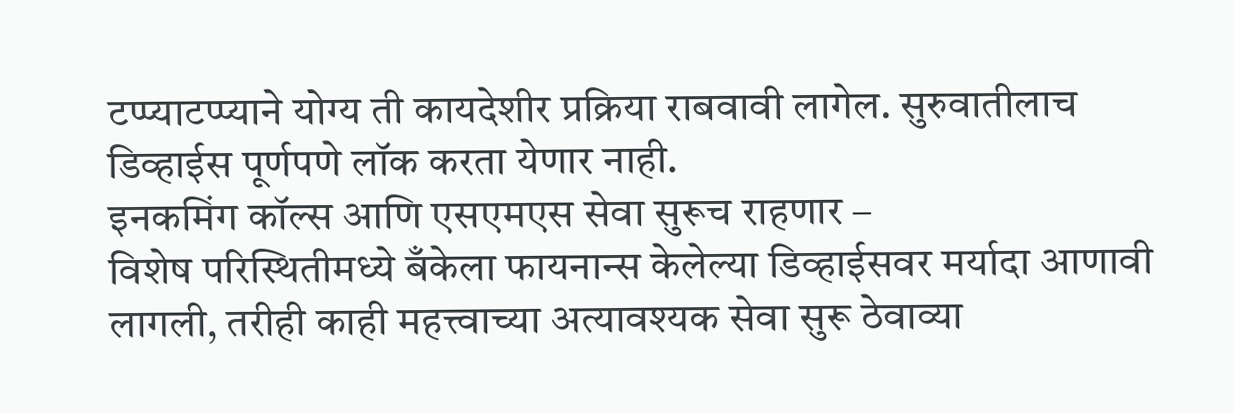टप्प्याटप्प्याने योग्य ती कायदेशीर प्रक्रिया राबवावी लागेल. सुरुवातीलाच डिव्हाईस पूर्णपणे लॉक करता येणार नाही.
इनकमिंग कॉल्स आणि एसएमएस सेवा सुरूच राहणार –
विशेष परिस्थितीमध्ये बँकेला फायनान्स केलेल्या डिव्हाईसवर मर्यादा आणावी लागली, तरीही काही महत्त्वाच्या अत्यावश्यक सेवा सुरू ठेवाव्या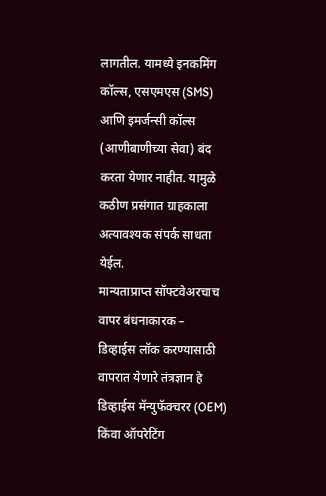लागतील. यामध्ये इनकमिंग कॉल्स, एसएमएस (SMS) आणि इमर्जन्सी कॉल्स (आणीबाणीच्या सेवा) बंद करता येणार नाहीत. यामुळे कठीण प्रसंगात ग्राहकाला अत्यावश्यक संपर्क साधता येईल.
मान्यताप्राप्त सॉफ्टवेअरचाच वापर बंधनाकारक –
डिव्हाईस लॉक करण्यासाठी वापरात येणारे तंत्रज्ञान हे डिव्हाईस मॅन्युफॅक्चरर (OEM) किंवा ऑपरेटिंग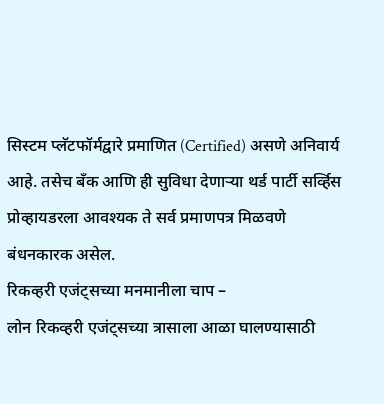सिस्टम प्लॅटफॉर्मद्वारे प्रमाणित (Certified) असणे अनिवार्य आहे. तसेच बँक आणि ही सुविधा देणाऱ्या थर्ड पार्टी सर्व्हिस प्रोव्हायडरला आवश्यक ते सर्व प्रमाणपत्र मिळवणे बंधनकारक असेल.
रिकव्हरी एजंट्सच्या मनमानीला चाप –
लोन रिकव्हरी एजंट्सच्या त्रासाला आळा घालण्यासाठी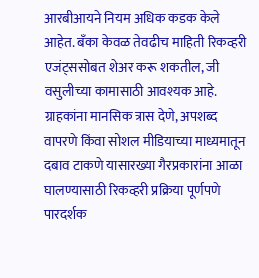आरबीआयने नियम अधिक कडक केले आहेत. बँका केवळ तेवढीच माहिती रिकव्हरी एजंट्ससोबत शेअर करू शकतील, जी वसुलीच्या कामासाठी आवश्यक आहे. ग्राहकांना मानसिक त्रास देणे, अपशब्द वापरणे किंवा सोशल मीडियाच्या माध्यमातून दबाव टाकणे यासारख्या गैरप्रकारांना आळा घालण्यासाठी रिकव्हरी प्रक्रिया पूर्णपणे पारदर्शक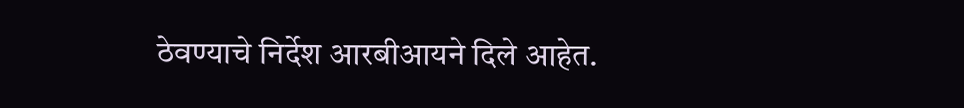ठेवण्याचे निर्देश आरबीआयने दिले आहेत.